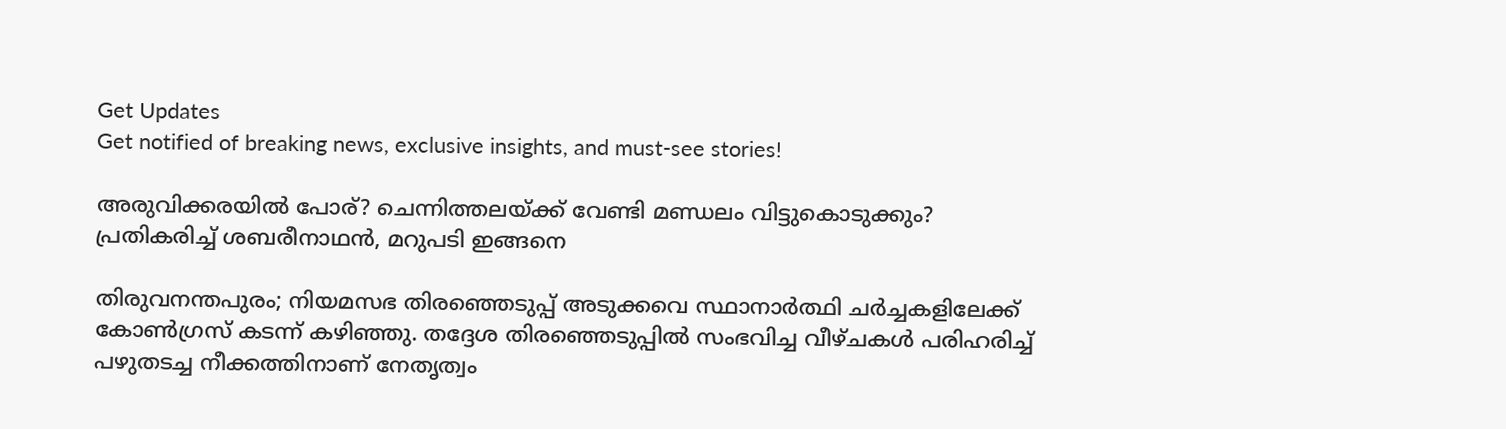Get Updates
Get notified of breaking news, exclusive insights, and must-see stories!

അരുവിക്കരയിൽ പോര്? ചെന്നിത്തലയ്ക്ക് വേണ്ടി മണ്ഡലം വിട്ടുകൊടുക്കും? പ്രതികരിച്ച് ശബരീനാഥൻ, മറുപടി ഇങ്ങനെ

തിരുവനന്തപുരം; നിയമസഭ തിര‍ഞ്ഞെടുപ്പ് അടുക്കവെ സ്ഥാനാർത്ഥി ചർച്ചകളിലേക്ക് കോൺഗ്രസ് കടന്ന് കഴിഞ്ഞു. തദ്ദേശ തിരഞ്ഞെടുപ്പിൽ സംഭവിച്ച വീഴ്ചകൾ പരിഹരിച്ച് പഴുതടച്ച നീക്കത്തിനാണ് നേതൃത്വം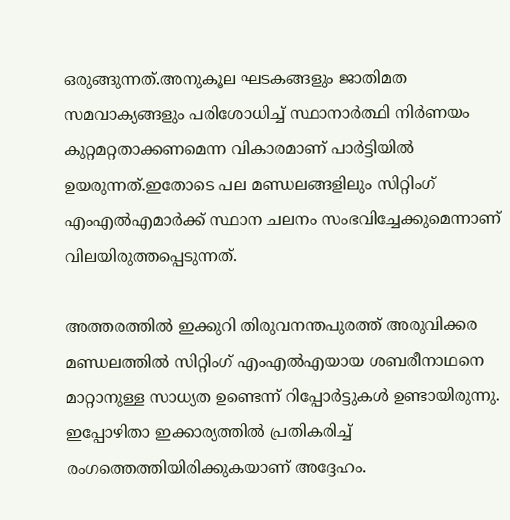ഒരുങ്ങുന്നത്.അനുകൂല ഘടകങ്ങളും ജാതിമത സമവാക്യങ്ങളും പരിശോധിച്ച് സ്ഥാനാർത്ഥി നിർണയം കുറ്റമറ്റതാക്കണമെന്ന വികാരമാണ് പാർട്ടിയിൽ ഉയരുന്നത്.ഇതോടെ പല മണ്ഡലങ്ങളിലും സിറ്റിംഗ് എംഎൽഎമാർക്ക് സ്ഥാന ചലനം സംഭവിച്ചേക്കുമെന്നാണ് വിലയിരുത്തപ്പെടുന്നത്.

അത്തരത്തിൽ ഇക്കുറി തിരുവനന്തപുരത്ത് അരുവിക്കര മണ്ഡലത്തിൽ സിറ്റിംഗ് എംഎൽഎയായ ശബരീനാഥനെ മാറ്റാനുള്ള സാധ്യത ഉണ്ടെന്ന് റിപ്പോർട്ടുകൾ ഉണ്ടായിരുന്നു. ഇപ്പോഴിതാ ഇക്കാര്യത്തിൽ പ്രതികരിച്ച് രംഗത്തെത്തിയിരിക്കുകയാണ് അദ്ദേഹം.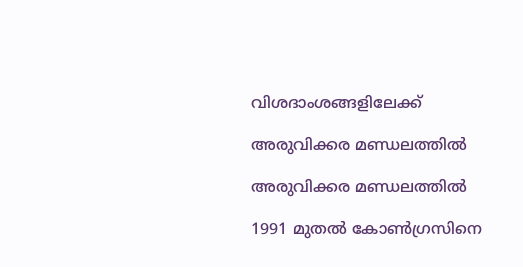വിശദാംശങ്ങളിലേക്ക്

അരുവിക്കര മണ്ഡലത്തിൽ

അരുവിക്കര മണ്ഡലത്തിൽ

1991 മുതൽ കോൺഗ്രസിനെ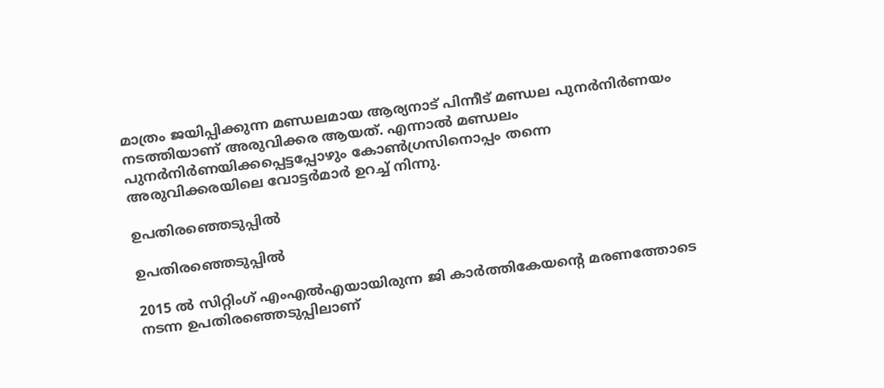മാത്രം ജയിപ്പിക്കുന്ന മണ്ഡലമായ ആര്യനാട് പിന്നീട് മണ്ഡല പുനർനിർണയം നടത്തിയാണ് അരുവിക്കര ആയത്. എന്നാൽ മണ്ഡലം പുനർനിർണയിക്കപ്പെട്ടപ്പോഴും കോൺഗ്രസിനൊപ്പം തന്നെ അരുവിക്കരയിലെ വോട്ടർമാർ ഉറച്ച് നിന്നു.

ഉപതിരഞ്ഞെടുപ്പിൽ

ഉപതിരഞ്ഞെടുപ്പിൽ

2015 ൽ സിറ്റിംഗ് എംഎൽഎയായിരുന്ന ജി കാർത്തികേയന്റെ മരണത്തോടെ നടന്ന ഉപതിരഞ്ഞെടുപ്പിലാണ്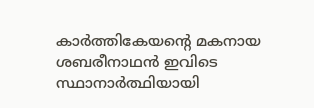കാർത്തികേയന്റെ മകനായ ശബരീനാഥൻ ഇവിടെ സ്ഥാനാർത്ഥിയായി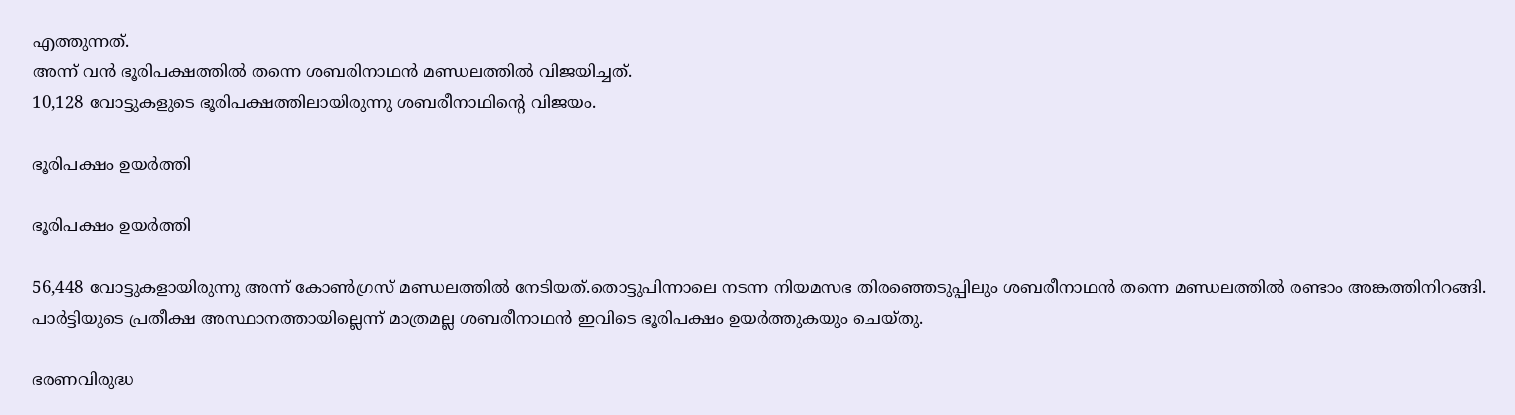എത്തുന്നത്.
അന്ന് വൻ ഭൂരിപക്ഷത്തിൽ തന്നെ ശബരിനാഥൻ മണ്ഡലത്തിൽ വിജയിച്ചത്.
10,128 വോട്ടുകളുടെ ഭൂരിപക്ഷത്തിലായിരുന്നു ശബരീനാഥിന്റെ വിജയം.

ഭൂരിപക്ഷം ഉയർത്തി

ഭൂരിപക്ഷം ഉയർത്തി

56,448 വോട്ടുകളായിരുന്നു അന്ന് കോൺഗ്രസ് മണ്ഡലത്തിൽ നേടിയത്.തൊട്ടുപിന്നാലെ നടന്ന നിയമസഭ തിരഞ്ഞെടുപ്പിലും ശബരീനാഥൻ തന്നെ മണ്ഡലത്തിൽ രണ്ടാം അങ്കത്തിനിറങ്ങി. പാർട്ടിയുടെ പ്രതീക്ഷ അസ്ഥാനത്തായില്ലെന്ന് മാത്രമല്ല ശബരീനാഥൻ ഇവിടെ ഭൂരിപക്ഷം ഉയർത്തുകയും ചെയ്തു.

ഭരണവിരുദ്ധ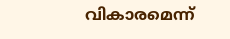വികാരമെന്ന്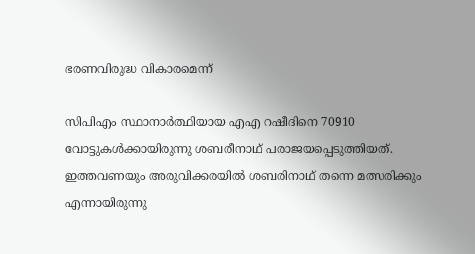ഭരണവിരുദ്ധ വികാരമെന്ന്

സിപിഎം സ്ഥാനാർത്ഥിയായ എഎ റഷീദിനെ 70910 വോട്ടുകൾക്കായിരുന്നു ശബരീനാഥ് പരാജയപ്പെടുത്തിയത്.
ഇത്തവണയും അരുവിക്കരയിൽ ശബരിനാഥ് തന്നെ മത്സരിക്കും എന്നായിരുന്നു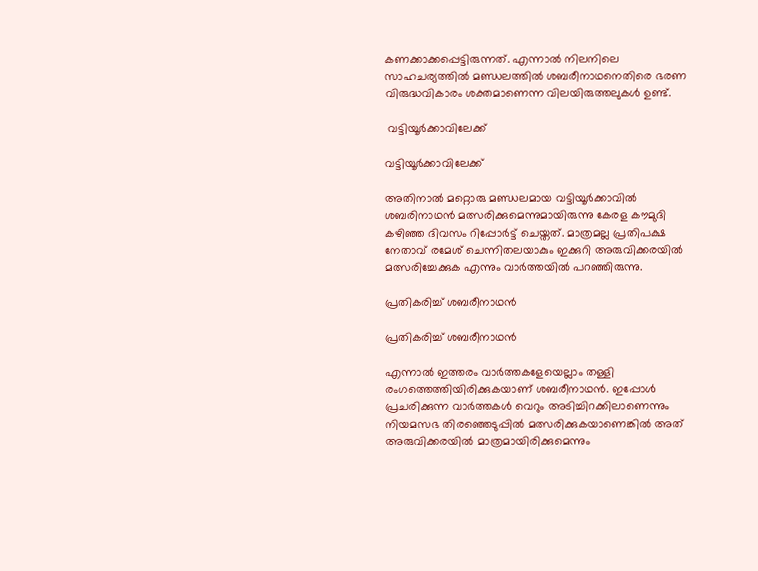കണക്കാക്കപ്പെട്ടിരുന്നത്. എന്നാൽ നിലനിലെ സാഹചര്യത്തിൽ മണ്ഡലത്തിൽ ശബരീനാഥനെതിരെ ഭരണ വിരുദ്ധവികാരം ശക്തമാണെന്ന വിലയിരുത്തലുകൾ ഉണ്ട്.

 വട്ടിയൂർക്കാവിലേക്ക്

വട്ടിയൂർക്കാവിലേക്ക്

അതിനാൽ മറ്റൊരു മണ്ഡലമായ വട്ടിയൂർക്കാവിൽ ശബരിനാഥൻ മത്സരിക്കുമെന്നുമായിരുന്നു കേരള കൗമുദി കഴിഞ്ഞ ദിവസം റിപ്പോർട്ട് ചെയ്തത്. മാത്രമല്ല പ്രതിപക്ഷ നേതാവ് രമേശ് ചെന്നിതലയാകും ഇക്കുറി അരുവിക്കരയിൽ മത്സരിച്ചേക്കുക എന്നും വാർത്തയിൽ പറഞ്ഞിരുന്നു.

പ്രതികരിച്ച് ശബരീനാഥൻ

പ്രതികരിച്ച് ശബരീനാഥൻ

എന്നാൽ ഇത്തരം വാർത്തകളേയെല്ലാം തള്ളി രംഗത്തെത്തിയിരിക്കുകയാണ് ശബരീനാഥൻ. ഇപ്പോൾ പ്രചരിക്കുന്ന വാർത്തകൾ വെറും അടിച്ചിറക്കിലാണെന്നും നിയമസഭ തിരഞ്ഞെടുപ്പിൽ മത്സരിക്കുകയാണെങ്കിൽ അത് അരുവിക്കരയിൽ മാത്രമായിരിക്കുമെന്നും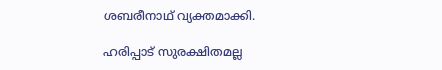ശബരീനാഥ് വ്യക്തമാക്കി.

ഹരിപ്പാട് സുരക്ഷിതമല്ല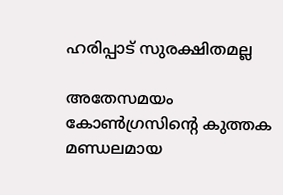ഹരിപ്പാട് സുരക്ഷിതമല്ല

അതേസമയം കോൺഗ്രസിന്റെ കുത്തക മണ്ഡലമായ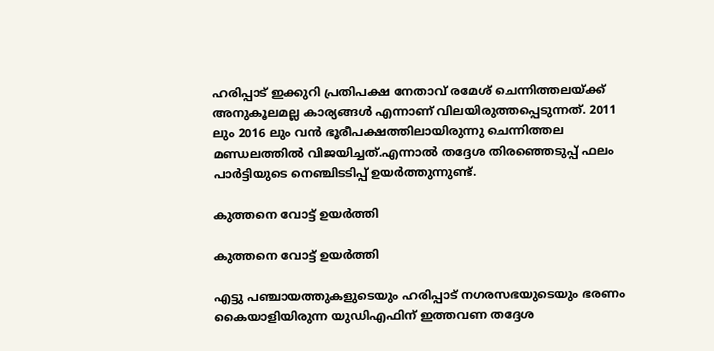ഹരിപ്പാട് ഇക്കുറി പ്രതിപക്ഷ നേതാവ് രമേശ് ചെന്നിത്തലയ്ക്ക് അനുകൂലമല്ല കാര്യങ്ങൾ എന്നാണ് വിലയിരുത്തപ്പെടുന്നത്. 2011 ലും 2016 ലും വൻ ഭൂരീപക്ഷത്തിലായിരുന്നു ചെന്നിത്തല മണ്ഡലത്തിൽ വിജയിച്ചത്.എന്നാൽ തദ്ദേശ തിരഞ്ഞെടുപ്പ് ഫലം പാർട്ടിയുടെ നെഞ്ചിടടിപ്പ് ഉയർത്തുന്നുണ്ട്.

കുത്തനെ വോട്ട് ഉയർത്തി

കുത്തനെ വോട്ട് ഉയർത്തി

എട്ടു പഞ്ചായത്തുകളുടെയും ഹരിപ്പാട് നഗരസഭയുടെയും ഭരണം കൈയാളിയിരുന്ന യുഡിഎഫിന് ഇത്തവണ തദ്ദേശ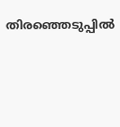തിരഞ്ഞെടുപ്പിൽ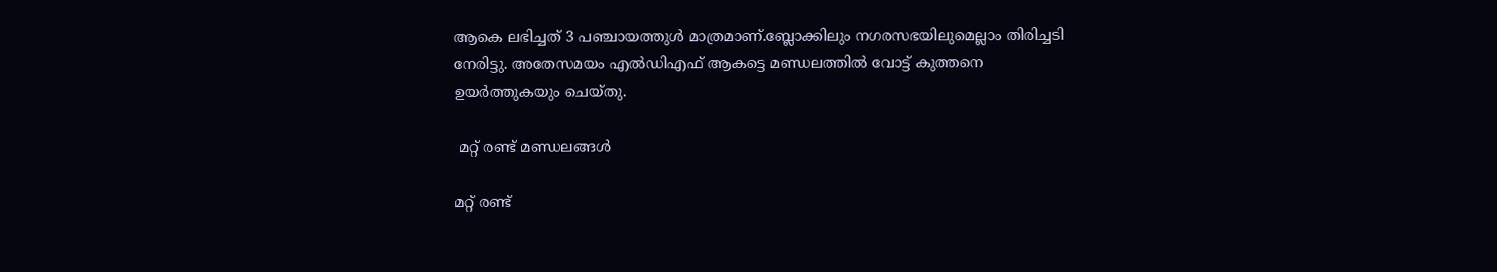ആകെ ലഭിച്ചത് 3 പഞ്ചായത്തുൾ മാത്രമാണ്.ബ്ലോക്കിലും നഗരസഭയിലുമെല്ലാം തിരിച്ചടി നേരിട്ടു. അതേസമയം എൽഡിഎഫ് ആകട്ടെ മണ്ഡലത്തിൽ വോട്ട് കുത്തനെ ഉയർത്തുകയും ചെയ്തു.

 മറ്റ് രണ്ട് മണ്ഡലങ്ങൾ

മറ്റ് രണ്ട്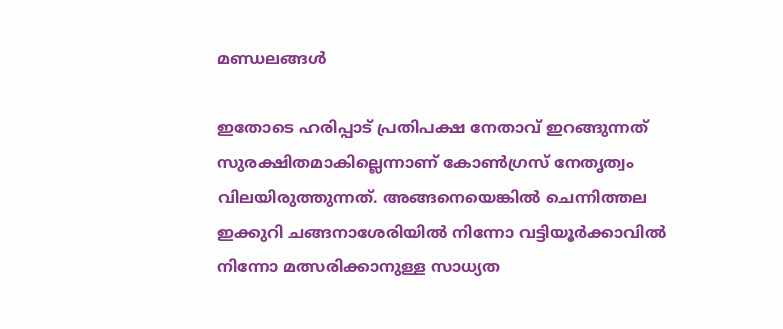മണ്ഡലങ്ങൾ

ഇതോടെ ഹരിപ്പാട് പ്രതിപക്ഷ നേതാവ് ഇറങ്ങുന്നത് സുരക്ഷിതമാകില്ലെന്നാണ് കോൺഗ്രസ് നേതൃത്വം വിലയിരുത്തുന്നത്. അങ്ങനെയെങ്കിൽ ചെന്നിത്തല ഇക്കുറി ചങ്ങനാശേരിയിൽ നിന്നോ വട്ടിയൂർക്കാവിൽ നിന്നോ മത്സരിക്കാനുള്ള സാധ്യത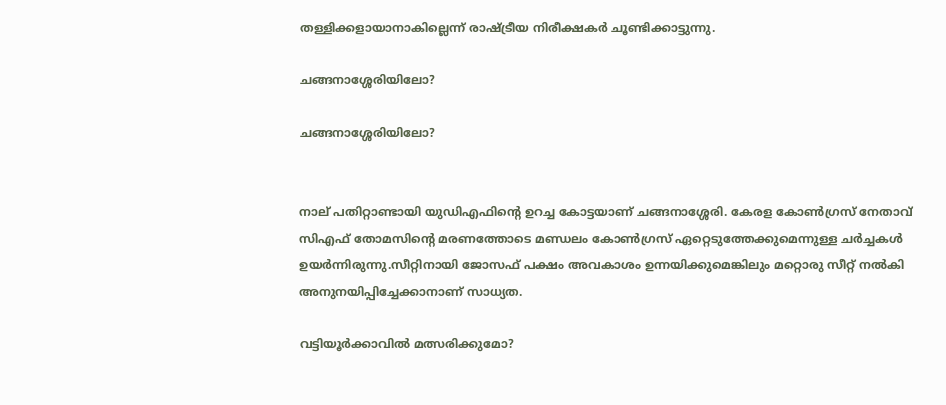തള്ളിക്കളായാനാകില്ലെന്ന് രാഷ്ട്രീയ നിരീക്ഷകർ ചൂണ്ടിക്കാട്ടുന്നു.

ചങ്ങനാശ്ശേരിയിലോ?

ചങ്ങനാശ്ശേരിയിലോ?


നാല് പതിറ്റാണ്ടായി യുഡിഎഫിന്റെ ഉറച്ച കോട്ടയാണ് ചങ്ങനാശ്ശേരി. കേരള കോൺഗ്രസ് നേതാവ് സിഎഫ് തോമസിന്റെ മരണത്തോടെ മണ്ഡലം കോൺഗ്രസ് ഏറ്റെടുത്തേക്കുമെന്നുള്ള ചർച്ചകൾ ഉയർന്നിരുന്നു.സീറ്റിനായി ജോസഫ് പക്ഷം അവകാശം ഉന്നയിക്കുമെങ്കിലും മറ്റൊരു സീറ്റ് നൽകി അനുനയിപ്പിച്ചേക്കാനാണ് സാധ്യത.

വട്ടിയൂർക്കാവിൽ മത്സരിക്കുമോ?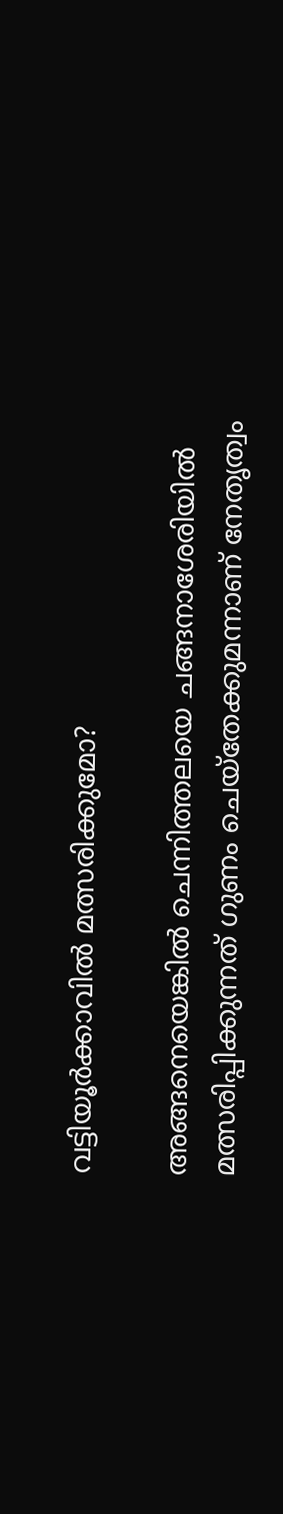വട്ടിയൂർക്കാവിൽ മത്സരിക്കുമോ?

അങ്ങനെയെങ്കിൽ ചെന്നിത്തലയെ ചങ്ങനാശേരിയിൽ മത്സരിപ്പിക്കുന്നത് ഗുണം ചെയ്തേക്കുമന്നാണ് നേതൃത്വം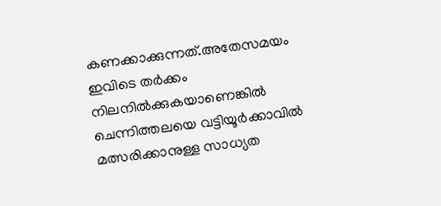കണക്കാക്കുന്നത്.അതേസമയം ഇവിടെ തർക്കം നിലനിൽക്കുകയാണെങ്കിൽ ചെന്നിത്തലയെ വട്ടിയൂർക്കാവിൽ മത്സരിക്കാനുള്ള സാധ്യത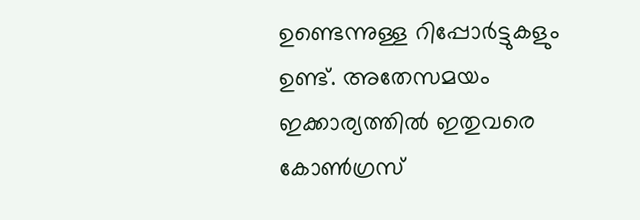ഉണ്ടെന്നുള്ള റിപ്പോർട്ടുകളും ഉണ്ട്. അതേസമയം ഇക്കാര്യത്തിൽ ഇതുവരെ കോൺഗ്രസ്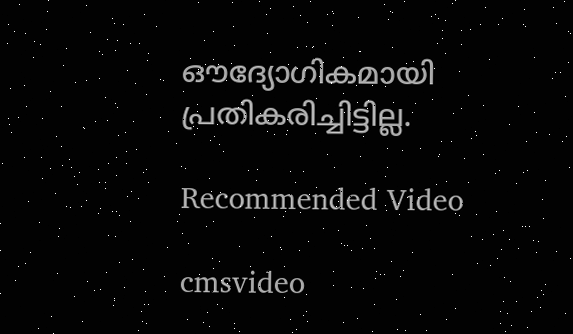ഔദ്യോഗികമായി പ്രതികരിച്ചിട്ടില്ല.

Recommended Video

cmsvideo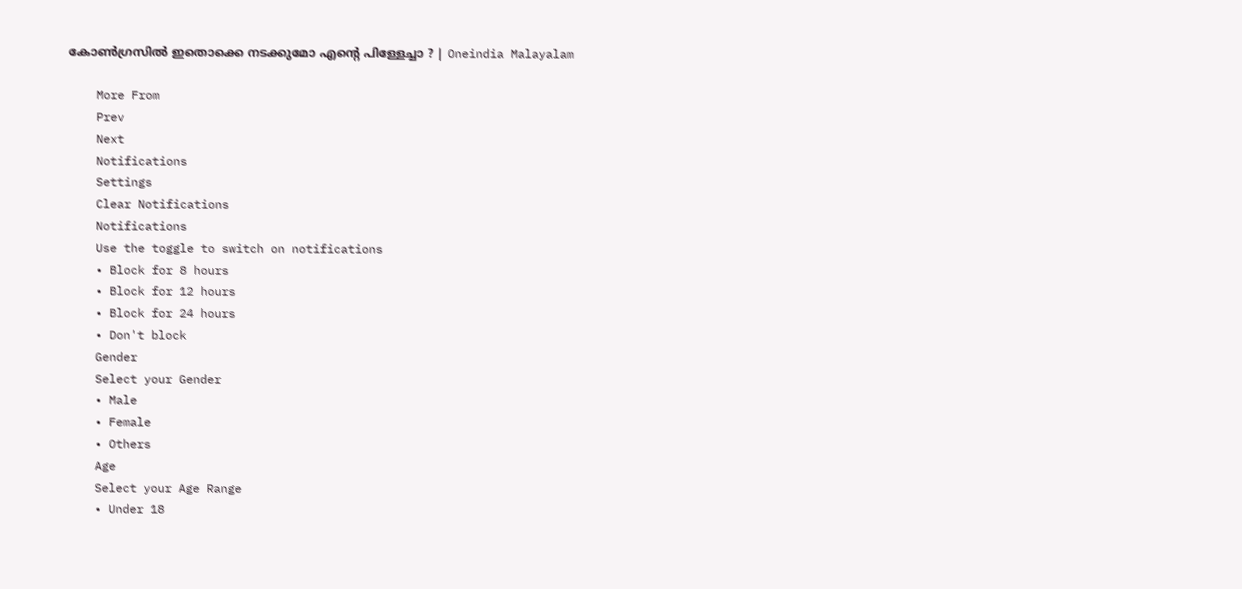കോൺഗ്രസിൽ ഇതൊക്കെ നടക്കുമോ എന്റെ പിള്ളേച്ചാ ? | Oneindia Malayalam

    More From
    Prev
    Next
    Notifications
    Settings
    Clear Notifications
    Notifications
    Use the toggle to switch on notifications
    • Block for 8 hours
    • Block for 12 hours
    • Block for 24 hours
    • Don't block
    Gender
    Select your Gender
    • Male
    • Female
    • Others
    Age
    Select your Age Range
    • Under 18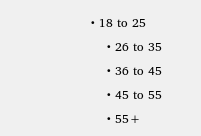• 18 to 25
    • 26 to 35
    • 36 to 45
    • 45 to 55
    • 55+